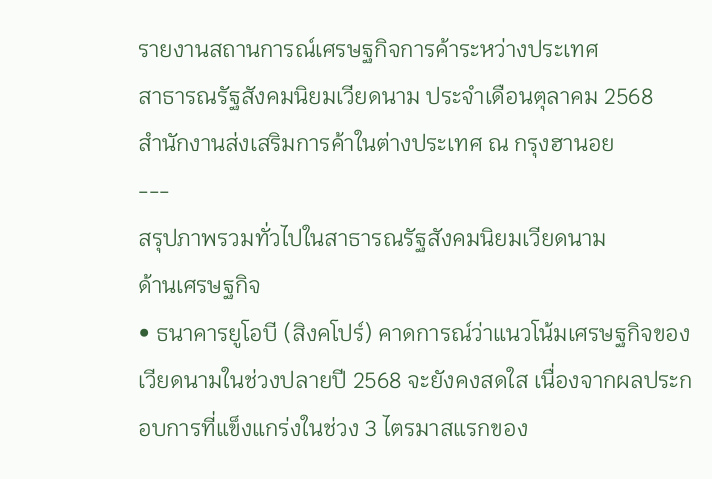รายงานสถานการณ์เศรษฐกิจการค้าระหว่างประเทศ
สาธารณรัฐสังคมนิยมเวียดนาม ประจำเดือนตุลาคม 2568
สำนักงานส่งเสริมการค้าในต่างประเทศ ณ กรุงฮานอย
---
สรุปภาพรวมทั่วไปในสาธารณรัฐสังคมนิยมเวียดนาม
ด้านเศรษฐกิจ
• ธนาคารยูโอบี (สิงคโปร์) คาดการณ์ว่าแนวโน้มเศรษฐกิจของเวียดนามในช่วงปลายปี 2568 จะยังคงสดใส เนื่องจากผลประกอบการที่แข็งแกร่งในช่วง 3 ไตรมาสแรกของ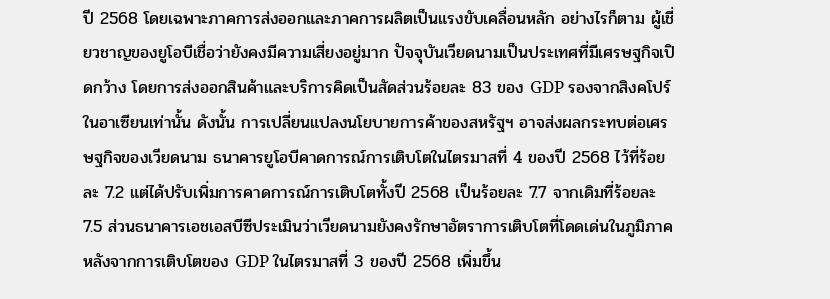ปี 2568 โดยเฉพาะภาคการส่งออกและภาคการผลิตเป็นแรงขับเคลื่อนหลัก อย่างไรก็ตาม ผู้เชี่ยวชาญของยูโอบีเชื่อว่ายังคงมีความเสี่ยงอยู่มาก ปัจจุบันเวียดนามเป็นประเทศที่มีเศรษฐกิจเปิดกว้าง โดยการส่งออกสินค้าและบริการคิดเป็นสัดส่วนร้อยละ 83 ของ GDP รองจากสิงคโปร์ในอาเซียนเท่านั้น ดังนั้น การเปลี่ยนแปลงนโยบายการค้าของสหรัฐฯ อาจส่งผลกระทบต่อเศรษฐกิจของเวียดนาม ธนาคารยูโอบีคาดการณ์การเติบโตในไตรมาสที่ 4 ของปี 2568 ไว้ที่ร้อยละ 7.2 แต่ได้ปรับเพิ่มการคาดการณ์การเติบโตทั้งปี 2568 เป็นร้อยละ 7.7 จากเดิมที่ร้อยละ 7.5 ส่วนธนาคารเอชเอสบีซีประเมินว่าเวียดนามยังคงรักษาอัตราการเติบโตที่โดดเด่นในภูมิภาค หลังจากการเติบโตของ GDP ในไตรมาสที่ 3 ของปี 2568 เพิ่มขึ้น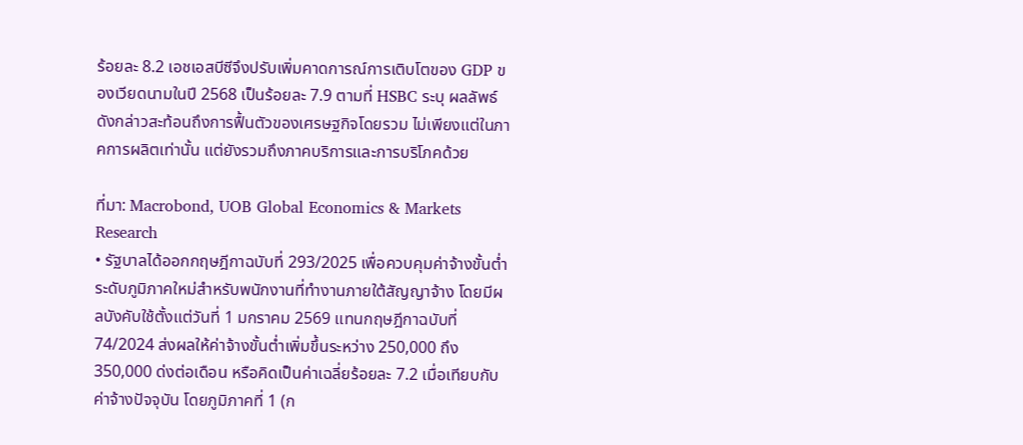ร้อยละ 8.2 เอชเอสบีซีจึงปรับเพิ่มคาดการณ์การเติบโตของ GDP ของเวียดนามในปี 2568 เป็นร้อยละ 7.9 ตามที่ HSBC ระบุ ผลลัพธ์ดังกล่าวสะท้อนถึงการฟื้นตัวของเศรษฐกิจโดยรวม ไม่เพียงแต่ในภาคการผลิตเท่านั้น แต่ยังรวมถึงภาคบริการและการบริโภคด้วย

ที่มา: Macrobond, UOB Global Economics & Markets Research
• รัฐบาลได้ออกกฤษฎีกาฉบับที่ 293/2025 เพื่อควบคุมค่าจ้างขั้นต่ำระดับภูมิภาคใหม่สำหรับพนักงานที่ทำงานภายใต้สัญญาจ้าง โดยมีผลบังคับใช้ตั้งแต่วันที่ 1 มกราคม 2569 แทนกฤษฎีกาฉบับที่ 74/2024 ส่งผลให้ค่าจ้างขั้นต่ำเพิ่มขึ้นระหว่าง 250,000 ถึง 350,000 ด่งต่อเดือน หรือคิดเป็นค่าเฉลี่ยร้อยละ 7.2 เมื่อเทียบกับค่าจ้างปัจจุบัน โดยภูมิภาคที่ 1 (ก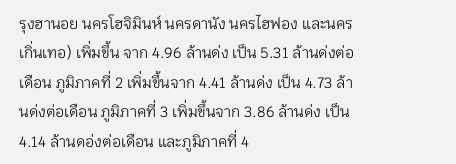รุงฮานอย นครโฮจิมินห์ นครดานัง นครไฮฟอง และนครเกิ่นเทอ) เพิ่มขึ้น จาก 4.96 ล้านด่ง เป็น 5.31 ล้านด่งต่อเดือน ภูมิภาคที่ 2 เพิ่มขึ้นจาก 4.41 ล้านด่ง เป็น 4.73 ล้านด่งต่อเดือน ภูมิภาคที่ 3 เพิ่มขึ้นจาก 3.86 ล้านด่ง เป็น 4.14 ล้านดอ่งต่อเดือน และภูมิภาคที่ 4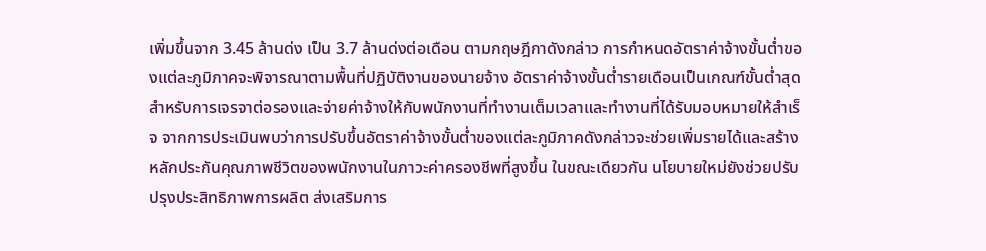เพิ่มขึ้นจาก 3.45 ล้านด่ง เป็น 3.7 ล้านด่งต่อเดือน ตามกฤษฎีกาดังกล่าว การกำหนดอัตราค่าจ้างขั้นต่ำของแต่ละภูมิภาคจะพิจารณาตามพื้นที่ปฏิบัติงานของนายจ้าง อัตราค่าจ้างขั้นต่ำรายเดือนเป็นเกณฑ์ขั้นต่ำสุดสำหรับการเจรจาต่อรองและจ่ายค่าจ้างให้กับพนักงานที่ทำงานเต็มเวลาและทำงานที่ได้รับมอบหมายให้สำเร็จ จากการประเมินพบว่าการปรับขึ้นอัตราค่าจ้างขั้นต่ำของแต่ละภูมิภาคดังกล่าวจะช่วยเพิ่มรายได้และสร้างหลักประกันคุณภาพชีวิตของพนักงานในภาวะค่าครองชีพที่สูงขึ้น ในขณะเดียวกัน นโยบายใหม่ยังช่วยปรับปรุงประสิทธิภาพการผลิต ส่งเสริมการ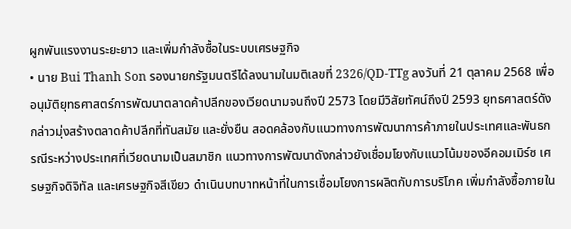ผูกพันแรงงานระยะยาว และเพิ่มกำลังซื้อในระบบเศรษฐกิจ
• นาย Bui Thanh Son รองนายกรัฐมนตรีได้ลงนามในมติเลขที่ 2326/QD-TTg ลงวันที่ 21 ตุลาคม 2568 เพื่ออนุมัติยุทธศาสตร์การพัฒนาตลาดค้าปลีกของเวียดนามจนถึงปี 2573 โดยมีวิสัยทัศน์ถึงปี 2593 ยุทธศาสตร์ดังกล่าวมุ่งสร้างตลาดค้าปลีกที่ทันสมัย และยั่งยืน สอดคล้องกับแนวทางการพัฒนาการค้าภายในประเทศและพันธกรณีระหว่างประเทศที่เวียดนามเป็นสมาชิก แนวทางการพัฒนาดังกล่าวยังเชื่อมโยงกับแนวโน้มของอีคอมเมิร์ซ เศรษฐกิจดิจิทัล และเศรษฐกิจสีเขียว ดำเนินบทบาทหน้าที่ในการเชื่อมโยงการผลิตกับการบริโภค เพิ่มกำลังซื้อภายใน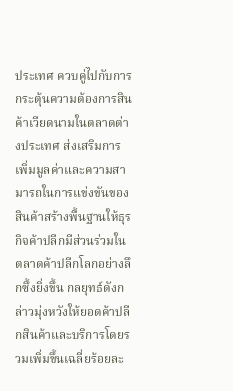ประเทศ ควบคู่ไปกับการกระตุ้นความต้องการสินค้าเวียดนามในตลาดต่างประเทศ ส่งเสริมการเพิ่มมูลค่าและความสามารถในการแข่งขันของสินค้าสร้างพื้นฐานให้ธุรกิจค้าปลีกมีส่วนร่วมในตลาดค้าปลีกโลกอย่างลึกซึ้งยิ่งขึ้น กลยุทธ์ดังกล่าวมุ่งหวังให้ยอดค้าปลีกสินค้าและบริการโดยรวมเพิ่มขึ้นเฉลี่ยร้อยละ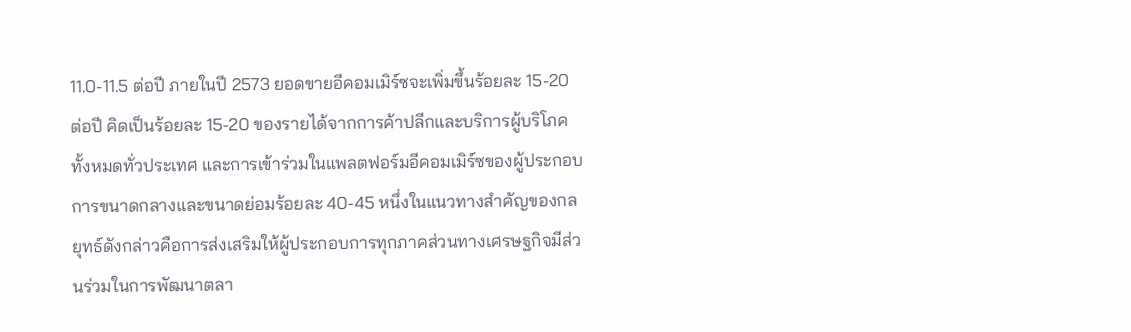11.0-11.5 ต่อปี ภายในปี 2573 ยอดขายอีคอมเมิร์ซจะเพิ่มขึ้นร้อยละ 15-20 ต่อปี คิดเป็นร้อยละ 15-20 ของรายได้จากการค้าปลีกและบริการผู้บริโภคทั้งหมดทั่วประเทศ และการเข้าร่วมในแพลตฟอร์มอีคอมเมิร์ซของผู้ประกอบการขนาดกลางและขนาดย่อมร้อยละ 40-45 หนึ่งในแนวทางสำคัญของกลยุทธ์ดังกล่าวคือการส่งเสริมให้ผู้ประกอบการทุกภาคส่วนทางเศรษฐกิจมีส่วนร่วมในการพัฒนาตลา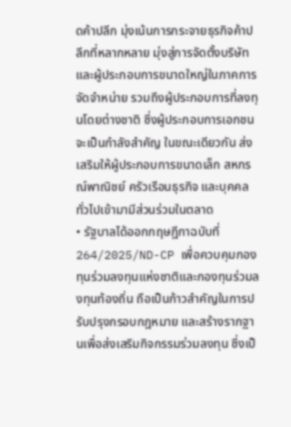ดค้าปลีก มุ่งเน้นการกระจายธุรกิจค้าปลีกที่หลากหลาย มุ่งสู่การจัดตั้งบริษัทและผู้ประกอบการขนาดใหญ่ในภาคการจัดจำหน่าย รวมถึงผู้ประกอบการที่ลงทุนโดยต่างชาติ ซึ่งผู้ประกอบการเอกชนจะเป็นกำลังสำคัญ ในขณะเดียวกัน ส่งเสริมให้ผู้ประกอบการขนาดเล็ก สหกรณ์พาณิชย์ ครัวเรือนธุรกิจ และบุคคลทั่วไปเข้ามามีส่วนร่วมในตลาด
• รัฐบาลได้ออกกฤษฎีกาฉบับที่ 264/2025/ND-CP เพื่อควบคุมกองทุนร่วมลงทุนแห่งชาติและกองทุนร่วมลงทุนท้องถิ่น ถือเป็นก้าวสำคัญในการปรับปรุงกรอบกฎหมาย และสร้างรากฐานเพื่อส่งเสริมกิจกรรมร่วมลงทุน ซึ่งเป็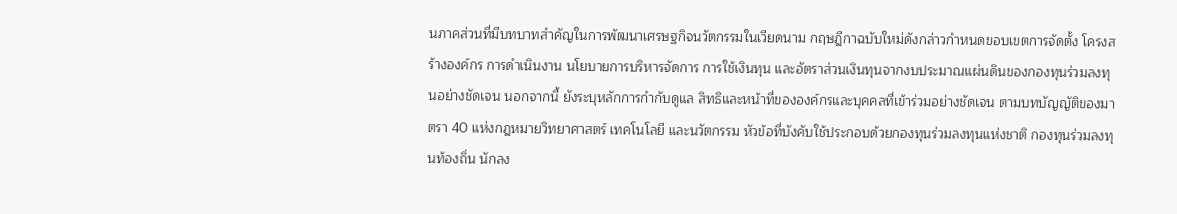นภาคส่วนที่มีบทบาทสำคัญในการพัฒนาเศรษฐกิจนวัตกรรมในเวียดนาม กฤษฎีกาฉบับใหม่ดังกล่าวกำหนดขอบเขตการจัดตั้ง โครงสร้างองค์กร การดำเนินงาน นโยบายการบริหารจัดการ การใช้เงินทุน และอัตราส่วนเงินทุนจากงบประมาณแผ่นดินของกองทุนร่วมลงทุนอย่างชัดเจน นอกจากนี้ ยังระบุหลักการกำกับดูแล สิทธิและหน้าที่ขององค์กรและบุคคลที่เข้าร่วมอย่างชัดเจน ตามบทบัญญัติของมาตรา 40 แห่งกฎหมายวิทยาศาสตร์ เทคโนโลยี และนวัตกรรม หัวข้อที่บังคับใช้ประกอบด้วยกองทุนร่วมลงทุนแห่งชาติ กองทุนร่วมลงทุนท้องถิ่น นักลง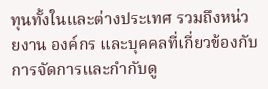ทุนทั้งในและต่างประเทศ รวมถึงหน่วยงาน องค์กร และบุคคลที่เกี่ยวข้องกับการจัดการและกำกับดู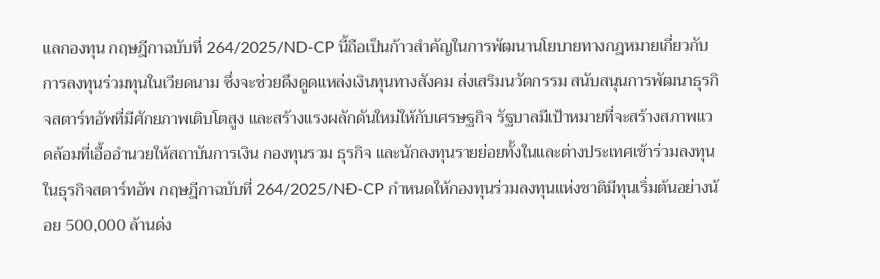แลกองทุน กฤษฎีกาฉบับที่ 264/2025/ND-CP นี้ถือเป็นก้าวสำคัญในการพัฒนานโยบายทางกฎหมายเกี่ยวกับการลงทุนร่วมทุนในเวียดนาม ซึ่งจะช่วยดึงดูดแหล่งเงินทุนทางสังคม ส่งเสริมนวัตกรรม สนับสนุนการพัฒนาธุรกิจสตาร์ทอัพที่มีศักยภาพเติบโตสูง และสร้างแรงผลักดันใหม่ให้กับเศรษฐกิจ รัฐบาลมีเป้าหมายที่จะสร้างสภาพแวดล้อมที่เอื้ออำนวยให้สถาบันการเงิน กองทุนรวม ธุรกิจ และนักลงทุนรายย่อยทั้งในและต่างประเทศเข้าร่วมลงทุนในธุรกิจสตาร์ทอัพ กฤษฎีกาฉบับที่ 264/2025/NĐ-CP กำหนดให้กองทุนร่วมลงทุนแห่งชาติมีทุนเริ่มต้นอย่างน้อย 500,000 ล้านด่ง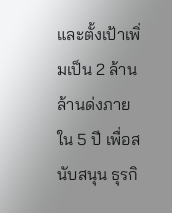และตั้งเป้าเพิ่มเป็น 2 ล้านล้านด่งภายใน 5 ปี เพื่อสนับสนุน ธุรกิ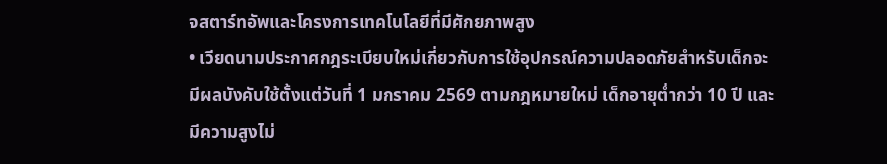จสตาร์ทอัพและโครงการเทคโนโลยีที่มีศักยภาพสูง
• เวียดนามประกาศกฎระเบียบใหม่เกี่ยวกับการใช้อุปกรณ์ความปลอดภัยสำหรับเด็กจะมีผลบังคับใช้ตั้งแต่วันที่ 1 มกราคม 2569 ตามกฎหมายใหม่ เด็กอายุต่ำกว่า 10 ปี และมีความสูงไม่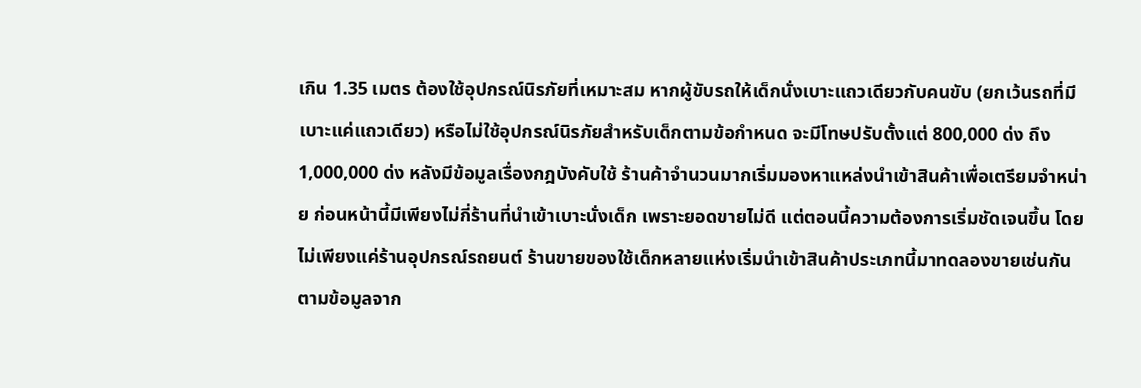เกิน 1.35 เมตร ต้องใช้อุปกรณ์นิรภัยที่เหมาะสม หากผู้ขับรถให้เด็กนั่งเบาะแถวเดียวกับคนขับ (ยกเว้นรถที่มีเบาะแค่แถวเดียว) หรือไม่ใช้อุปกรณ์นิรภัยสำหรับเด็กตามข้อกำหนด จะมีโทษปรับตั้งแต่ 800,000 ด่ง ถึง 1,000,000 ด่ง หลังมีข้อมูลเรื่องกฎบังคับใช้ ร้านค้าจำนวนมากเริ่มมองหาแหล่งนำเข้าสินค้าเพื่อเตรียมจำหน่าย ก่อนหน้านี้มีเพียงไม่กี่ร้านที่นำเข้าเบาะนั่งเด็ก เพราะยอดขายไม่ดี แต่ตอนนี้ความต้องการเริ่มชัดเจนขึ้น โดยไม่เพียงแค่ร้านอุปกรณ์รถยนต์ ร้านขายของใช้เด็กหลายแห่งเริ่มนำเข้าสินค้าประเภทนี้มาทดลองขายเช่นกัน ตามข้อมูลจาก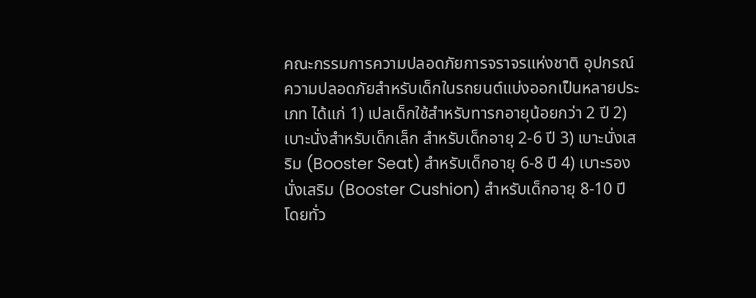คณะกรรมการความปลอดภัยการจราจรแห่งชาติ อุปกรณ์ความปลอดภัยสำหรับเด็กในรถยนต์แบ่งออกเป็นหลายประเภท ได้แก่ 1) เปลเด็กใช้สำหรับทารกอายุน้อยกว่า 2 ปี 2) เบาะนั่งสำหรับเด็กเล็ก สำหรับเด็กอายุ 2-6 ปี 3) เบาะนั่งเสริม (Booster Seat) สำหรับเด็กอายุ 6-8 ปี 4) เบาะรองนั่งเสริม (Booster Cushion) สำหรับเด็กอายุ 8-10 ปี โดยทั่ว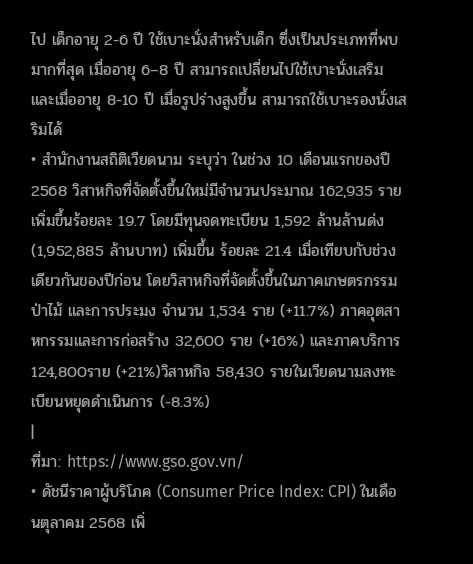ไป เด็กอายุ 2-6 ปี ใช้เบาะนั่งสำหรับเด็ก ซึ่งเป็นประเภทที่พบมากที่สุด เมื่ออายุ 6–8 ปี สามารถเปลี่ยนไปใช้เบาะนั่งเสริม และเมื่ออายุ 8-10 ปี เมื่อรูปร่างสูงขึ้น สามารถใช้เบาะรองนั่งเสริมได้
• สำนักงานสถิติเวียดนาม ระบุว่า ในช่วง 10 เดือนแรกของปี 2568 วิสาหกิจที่จัดตั้งขึ้นใหม่มีจำนวนประมาณ 162,935 ราย เพิ่มขึ้นร้อยละ 19.7 โดยมีทุนจดทะเบียน 1,592 ล้านล้านด่ง (1,952,885 ล้านบาท) เพิ่มขึ้น ร้อยละ 21.4 เมื่อเทียบกับช่วงเดียวกันของปีก่อน โดยวิสาหกิจที่จัดตั้งขึ้นในภาคเกษตรกรรม ป่าไม้ และการประมง จำนวน 1,534 ราย (+11.7%) ภาคอุตสาหกรรมและการก่อสร้าง 32,600 ราย (+16%) และภาคบริการ 124,800ราย (+21%)วิสาหกิจ 58,430 รายในเวียดนามลงทะเบียนหยุดดำเนินการ (-8.3%)
|
ที่มา: https://www.gso.gov.vn/
• ดัชนีราคาผู้บริโภค (Consumer Price Index: CPI) ในเดือนตุลาคม 2568 เพิ่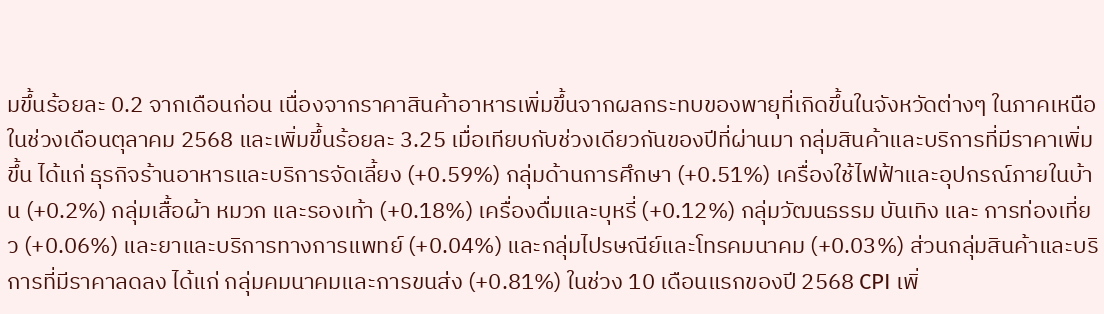มขึ้นร้อยละ 0.2 จากเดือนก่อน เนื่องจากราคาสินค้าอาหารเพิ่มขึ้นจากผลกระทบของพายุที่เกิดขึ้นในจังหวัดต่างๆ ในภาคเหนือในช่วงเดือนตุลาคม 2568 และเพิ่มขึ้นร้อยละ 3.25 เมื่อเทียบกับช่วงเดียวกันของปีที่ผ่านมา กลุ่มสินค้าและบริการที่มีราคาเพิ่มขึ้น ได้แก่ ธุรกิจร้านอาหารและบริการจัดเลี้ยง (+0.59%) กลุ่มด้านการศึกษา (+0.51%) เครื่องใช้ไฟฟ้าและอุปกรณ์ภายในบ้าน (+0.2%) กลุ่มเสื้อผ้า หมวก และรองเท้า (+0.18%) เครื่องดื่มและบุหรี่ (+0.12%) กลุ่มวัฒนธรรม บันเทิง และ การท่องเที่ยว (+0.06%) และยาและบริการทางการแพทย์ (+0.04%) และกลุ่มไปรษณีย์และโทรคมนาคม (+0.03%) ส่วนกลุ่มสินค้าและบริการที่มีราคาลดลง ได้แก่ กลุ่มคมนาคมและการขนส่ง (+0.81%) ในช่วง 10 เดือนแรกของปี 2568 CPI เพิ่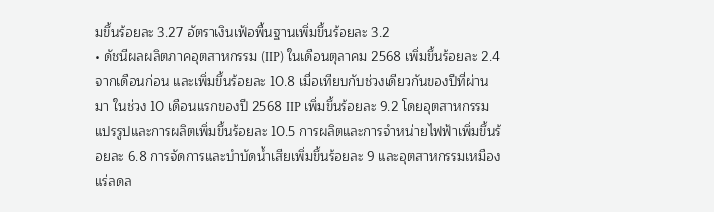มขึ้นร้อยละ 3.27 อัตราเงินเฟ้อพื้นฐานเพิ่มขึ้นร้อยละ 3.2
• ดัชนีผลผลิตภาคอุตสาหกรรม (IIP) ในเดือนตุลาคม 2568 เพิ่มขึ้นร้อยละ 2.4 จากเดือนก่อน และเพิ่มขึ้นร้อยละ 10.8 เมื่อเทียบกับช่วงเดียวกันของปีที่ผ่านมา ในช่วง 10 เดือนแรกของปี 2568 IIP เพิ่มขึ้นร้อยละ 9.2 โดยอุตสาหกรรมแปรรูปและการผลิตเพิ่มขึ้นร้อยละ 10.5 การผลิตและการจำหน่ายไฟฟ้าเพิ่มขึ้นร้อยละ 6.8 การจัดการและบำบัดน้ำเสียเพิ่มขึ้นร้อยละ 9 และอุตสาหกรรมเหมืองแร่ลดล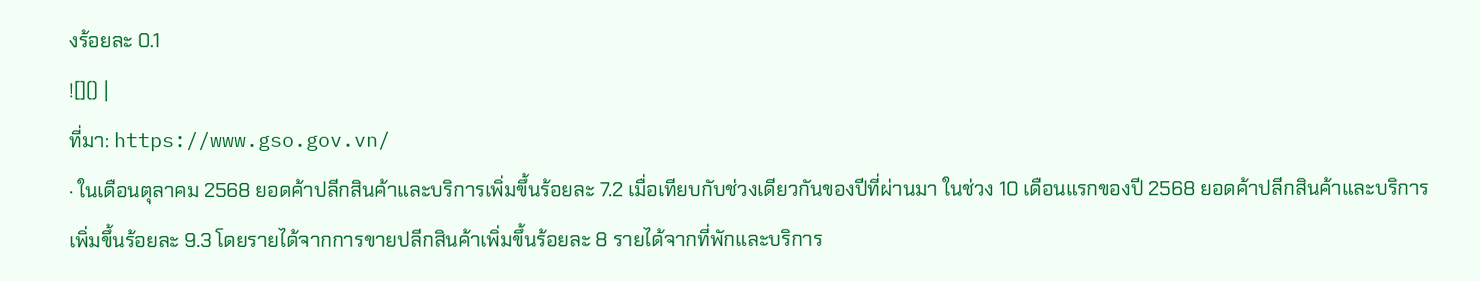งร้อยละ 0.1
![]() |
ที่มา: https://www.gso.gov.vn/
· ในเดือนตุลาคม 2568 ยอดค้าปลีกสินค้าและบริการเพิ่มขึ้นร้อยละ 7.2 เมื่อเทียบกับช่วงเดียวกันของปีที่ผ่านมา ในช่วง 10 เดือนแรกของปี 2568 ยอดค้าปลีกสินค้าและบริการเพิ่มขึ้นร้อยละ 9.3 โดยรายได้จากการขายปลีกสินค้าเพิ่มขึ้นร้อยละ 8 รายได้จากที่พักและบริการ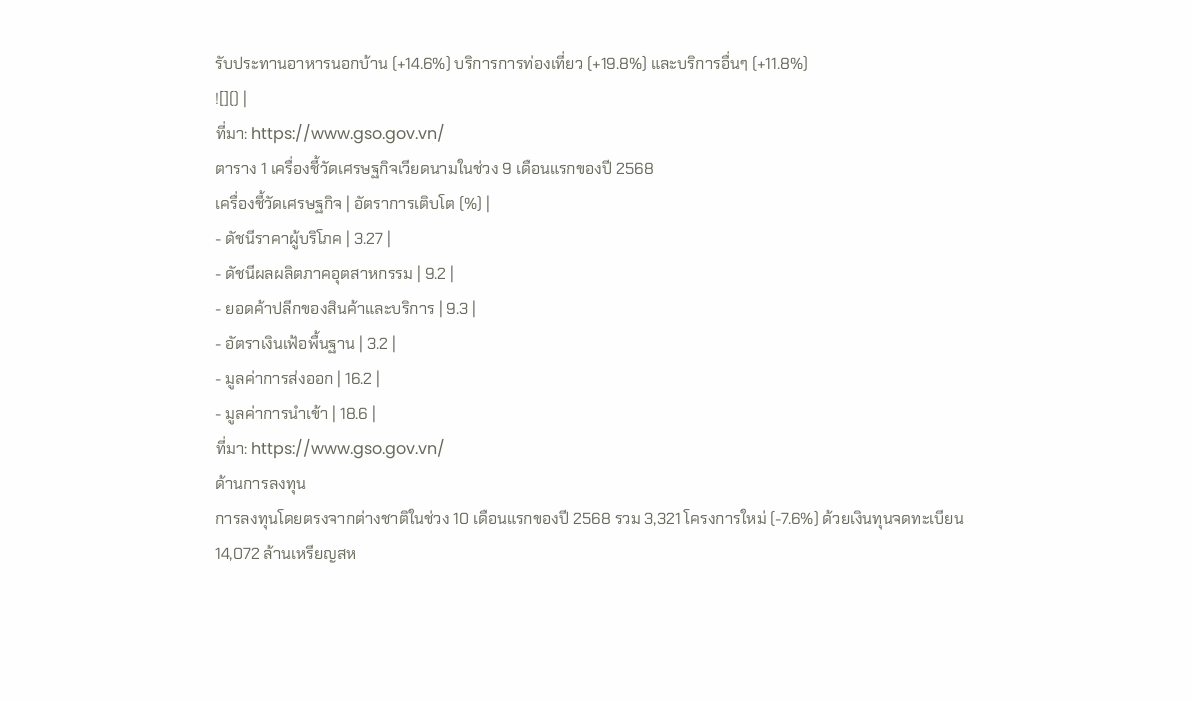รับประทานอาหารนอกบ้าน (+14.6%) บริการการท่องเที่ยว (+19.8%) และบริการอื่นๆ (+11.8%)
![]() |
ที่มา: https://www.gso.gov.vn/
ตาราง 1 เครื่องชี้วัดเศรษฐกิจเวียดนามในช่วง 9 เดือนแรกของปี 2568
เครื่องชี้วัดเศรษฐกิจ | อัตราการเติบโต (%) |
- ดัชนีราคาผู้บริโภค | 3.27 |
- ดัชนีผลผลิตภาคอุตสาหกรรม | 9.2 |
- ยอดค้าปลีกของสินค้าและบริการ | 9.3 |
- อัตราเงินเฟ้อพื้นฐาน | 3.2 |
- มูลค่าการส่งออก | 16.2 |
- มูลค่าการนำเข้า | 18.6 |
ที่มา: https://www.gso.gov.vn/
ด้านการลงทุน
การลงทุนโดยตรงจากต่างชาติในช่วง 10 เดือนแรกของปี 2568 รวม 3,321 โครงการใหม่ (-7.6%) ด้วยเงินทุนจดทะเบียน 14,072 ล้านเหรียญสห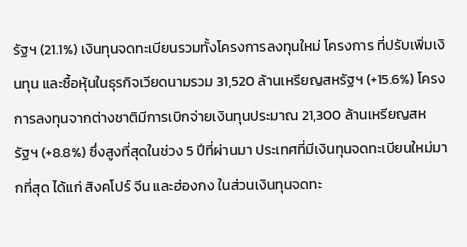รัฐฯ (21.1%) เงินทุนจดทะเบียนรวมทั้งโครงการลงทุนใหม่ โครงการ ที่ปรับเพิ่มเงินทุน และซื้อหุ้นในธุรกิจเวียดนามรวม 31,520 ล้านเหรียญสหรัฐฯ (+15.6%) โครงการลงทุนจากต่างชาติมีการเบิกจ่ายเงินทุนประมาณ 21,300 ล้านเหรียญสหรัฐฯ (+8.8%) ซึ่งสูงที่สุดในช่วง 5 ปีที่ผ่านมา ประเทศที่มีเงินทุนจดทะเบียนใหม่มากที่สุด ได้แก่ สิงคโปร์ จีน และฮ่องกง ในส่วนเงินทุนจดทะ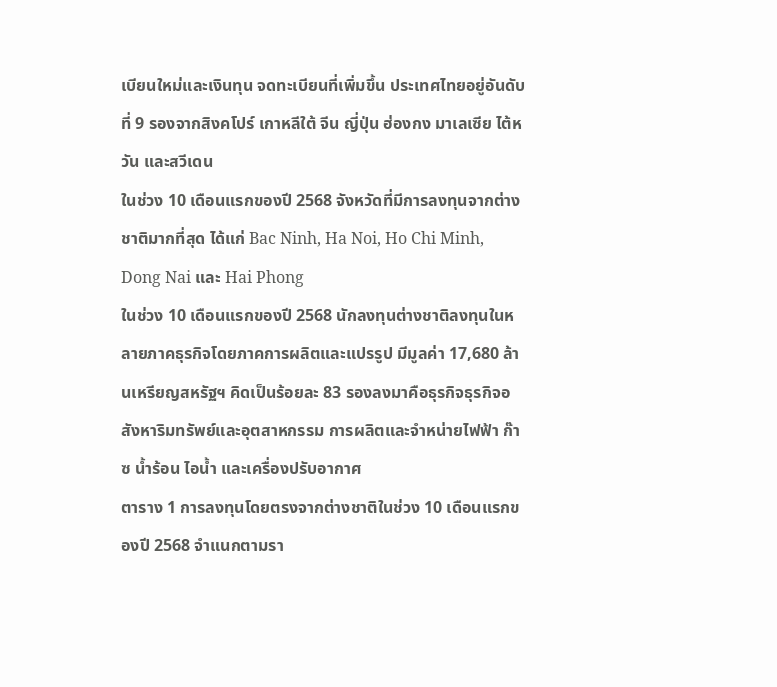เบียนใหม่และเงินทุน จดทะเบียนที่เพิ่มขึ้น ประเทศไทยอยู่อันดับที่ 9 รองจากสิงคโปร์ เกาหลีใต้ จีน ญี่ปุ่น ฮ่องกง มาเลเซีย ไต้หวัน และสวีเดน
ในช่วง 10 เดือนแรกของปี 2568 จังหวัดที่มีการลงทุนจากต่างชาติมากที่สุด ได้แก่ Bac Ninh, Ha Noi, Ho Chi Minh, Dong Nai และ Hai Phong
ในช่วง 10 เดือนแรกของปี 2568 นักลงทุนต่างชาติลงทุนในหลายภาคธุรกิจโดยภาคการผลิตและแปรรูป มีมูลค่า 17,680 ล้านเหรียญสหรัฐฯ คิดเป็นร้อยละ 83 รองลงมาคือธุรกิจธุรกิจอสังหาริมทรัพย์และอุตสาหกรรม การผลิตและจำหน่ายไฟฟ้า ก๊าซ น้ำร้อน ไอน้ำ และเครื่องปรับอากาศ
ตาราง 1 การลงทุนโดยตรงจากต่างชาติในช่วง 10 เดือนแรกของปี 2568 จำแนกตามรา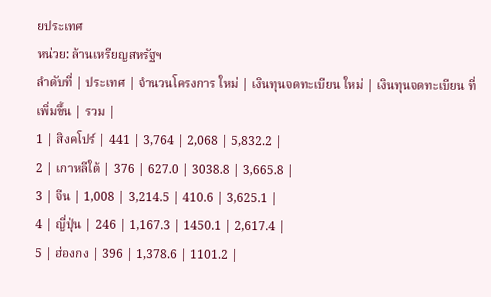ยประเทศ
หน่วย: ล้านเหรียญสหรัฐฯ
ลำดับที่ | ประเทศ | จำนวนโครงการ ใหม่ | เงินทุนจดทะเบียน ใหม่ | เงินทุนจดทะเบียน ที่เพิ่มขึ้น | รวม |
1 | สิงคโปร์ | 441 | 3,764 | 2,068 | 5,832.2 |
2 | เกาหลีใต้ | 376 | 627.0 | 3038.8 | 3,665.8 |
3 | จีน | 1,008 | 3,214.5 | 410.6 | 3,625.1 |
4 | ญี่ปุ่น | 246 | 1,167.3 | 1450.1 | 2,617.4 |
5 | ฮ่องกง | 396 | 1,378.6 | 1101.2 |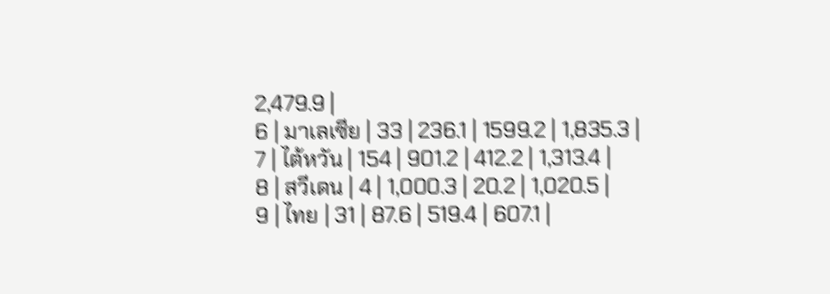2,479.9 |
6 | มาเลเซีย | 33 | 236.1 | 1599.2 | 1,835.3 |
7 | ไต้หวัน | 154 | 901.2 | 412.2 | 1,313.4 |
8 | สวีเดน | 4 | 1,000.3 | 20.2 | 1,020.5 |
9 | ไทย | 31 | 87.6 | 519.4 | 607.1 |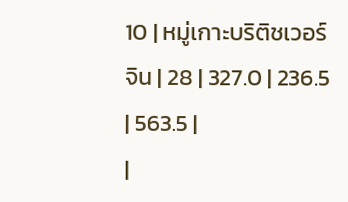10 | หมู่เกาะบริติชเวอร์จิน | 28 | 327.0 | 236.5 | 563.5 |
|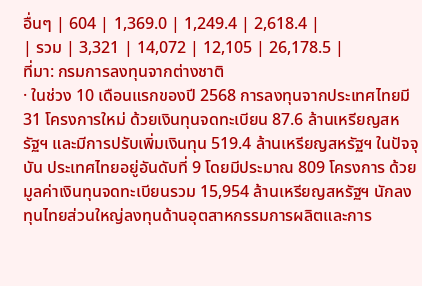อื่นๆ | 604 | 1,369.0 | 1,249.4 | 2,618.4 |
| รวม | 3,321 | 14,072 | 12,105 | 26,178.5 |
ที่มา: กรมการลงทุนจากต่างชาติ
· ในช่วง 10 เดือนแรกของปี 2568 การลงทุนจากประเทศไทยมี 31 โครงการใหม่ ด้วยเงินทุนจดทะเบียน 87.6 ล้านเหรียญสหรัฐฯ และมีการปรับเพิ่มเงินทุน 519.4 ล้านเหรียญสหรัฐฯ ในปัจจุบัน ประเทศไทยอยู่อันดับที่ 9 โดยมีประมาณ 809 โครงการ ด้วยมูลค่าเงินทุนจดทะเบียนรวม 15,954 ล้านเหรียญสหรัฐฯ นักลงทุนไทยส่วนใหญ่ลงทุนด้านอุตสาหกรรมการผลิตและการ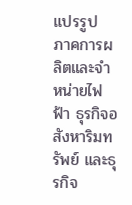แปรรูป ภาคการผลิตและจำหน่ายไฟฟ้า ธุรกิจอสังหาริมทรัพย์ และธุรกิจ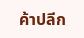ค้าปลีก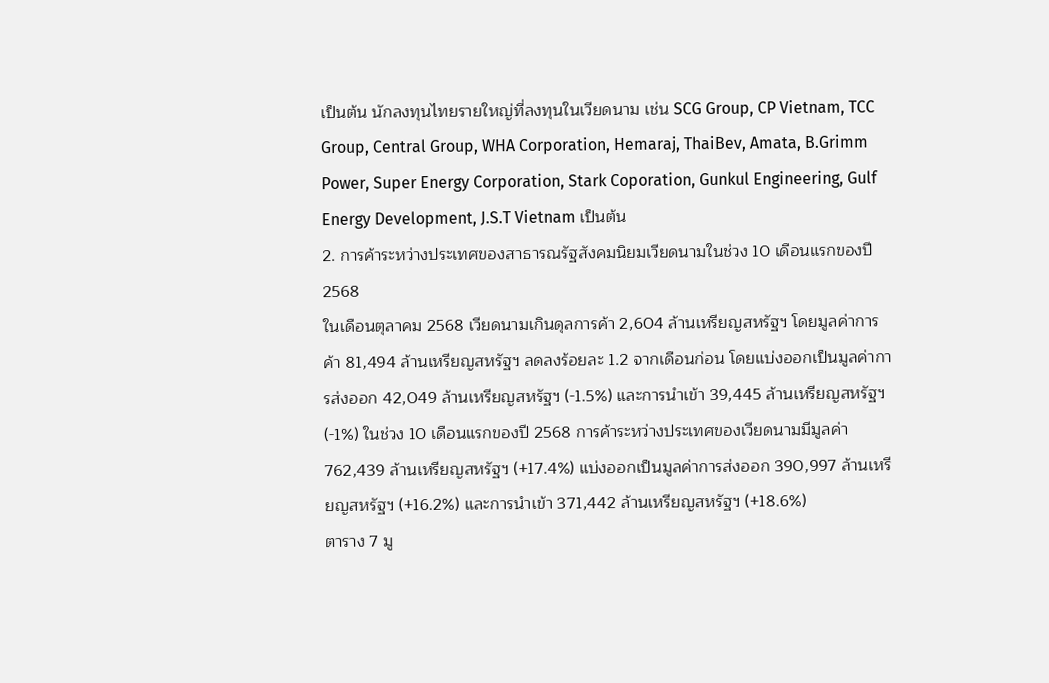เป็นต้น นักลงทุนไทยรายใหญ่ที่ลงทุนในเวียดนาม เช่น SCG Group, CP Vietnam, TCC Group, Central Group, WHA Corporation, Hemaraj, ThaiBev, Amata, B.Grimm Power, Super Energy Corporation, Stark Coporation, Gunkul Engineering, Gulf Energy Development, J.S.T Vietnam เป็นต้น
2. การค้าระหว่างประเทศของสาธารณรัฐสังคมนิยมเวียดนามในช่วง 10 เดือนแรกของปี 2568
ในเดือนตุลาคม 2568 เวียดนามเกินดุลการค้า 2,604 ล้านเหรียญสหรัฐฯ โดยมูลค่าการค้า 81,494 ล้านเหรียญสหรัฐฯ ลดลงร้อยละ 1.2 จากเดือนก่อน โดยแบ่งออกเป็นมูลค่าการส่งออก 42,049 ล้านเหรียญสหรัฐฯ (-1.5%) และการนำเข้า 39,445 ล้านเหรียญสหรัฐฯ (-1%) ในช่วง 10 เดือนแรกของปี 2568 การค้าระหว่างประเทศของเวียดนามมีมูลค่า 762,439 ล้านเหรียญสหรัฐฯ (+17.4%) แบ่งออกเป็นมูลค่าการส่งออก 390,997 ล้านเหรียญสหรัฐฯ (+16.2%) และการนำเข้า 371,442 ล้านเหรียญสหรัฐฯ (+18.6%)
ตาราง 7 มู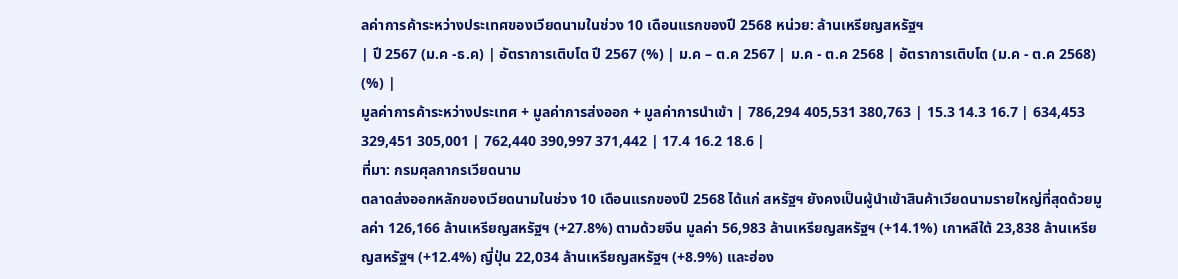ลค่าการค้าระหว่างประเทศของเวียดนามในช่วง 10 เดือนแรกของปี 2568 หน่วย: ล้านเหรียญสหรัฐฯ
| ปี 2567 (ม.ค -ธ.ค) | อัตราการเติบโต ปี 2567 (%) | ม.ค – ต.ค 2567 | ม.ค - ต.ค 2568 | อัตราการเติบโต (ม.ค - ต.ค 2568) (%) |
มูลค่าการค้าระหว่างประเทศ + มูลค่าการส่งออก + มูลค่าการนำเข้า | 786,294 405,531 380,763 | 15.3 14.3 16.7 | 634,453 329,451 305,001 | 762,440 390,997 371,442 | 17.4 16.2 18.6 |
ที่มา: กรมศุลกากรเวียดนาม
ตลาดส่งออกหลักของเวียดนามในช่วง 10 เดือนแรกของปี 2568 ได้แก่ สหรัฐฯ ยังคงเป็นผู้นำเข้าสินค้าเวียดนามรายใหญ่ที่สุดด้วยมูลค่า 126,166 ล้านเหรียญสหรัฐฯ (+27.8%) ตามด้วยจีน มูลค่า 56,983 ล้านเหรียญสหรัฐฯ (+14.1%) เกาหลีใต้ 23,838 ล้านเหรียญสหรัฐฯ (+12.4%) ญี่ปุ่น 22,034 ล้านเหรียญสหรัฐฯ (+8.9%) และฮ่อง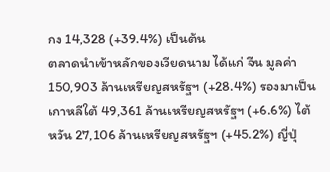กง 14,328 (+39.4%) เป็นต้น
ตลาดนำเข้าหลักของเวียดนาม ได้แก่ จีน มูลค่า 150,903 ล้านเหรียญสหรัฐฯ (+28.4%) รองมาเป็นเกาหลีใต้ 49,361 ล้านเหรียญสหรัฐฯ (+6.6%) ไต้หวัน 27,106 ล้านเหรียญสหรัฐฯ (+45.2%) ญี่ปุ่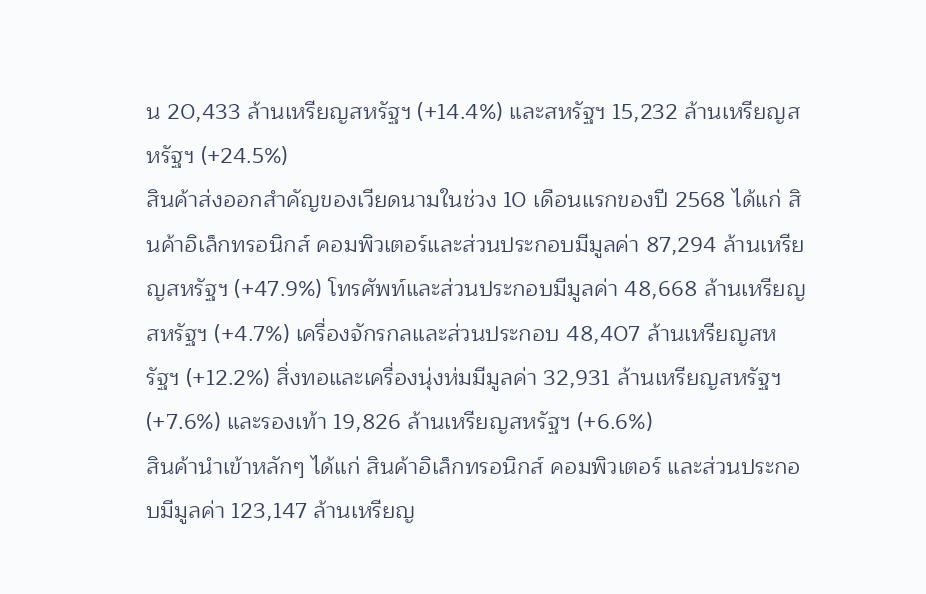น 20,433 ล้านเหรียญสหรัฐฯ (+14.4%) และสหรัฐฯ 15,232 ล้านเหรียญสหรัฐฯ (+24.5%)
สินค้าส่งออกสำคัญของเวียดนามในช่วง 10 เดือนแรกของปี 2568 ได้แก่ สินค้าอิเล็กทรอนิกส์ คอมพิวเตอร์และส่วนประกอบมีมูลค่า 87,294 ล้านเหรียญสหรัฐฯ (+47.9%) โทรศัพท์และส่วนประกอบมีมูลค่า 48,668 ล้านเหรียญสหรัฐฯ (+4.7%) เครื่องจักรกลและส่วนประกอบ 48,407 ล้านเหรียญสหรัฐฯ (+12.2%) สิ่งทอและเครื่องนุ่งห่มมีมูลค่า 32,931 ล้านเหรียญสหรัฐฯ (+7.6%) และรองเท้า 19,826 ล้านเหรียญสหรัฐฯ (+6.6%)
สินค้านำเข้าหลักๆ ได้แก่ สินค้าอิเล็กทรอนิกส์ คอมพิวเตอร์ และส่วนประกอบมีมูลค่า 123,147 ล้านเหรียญ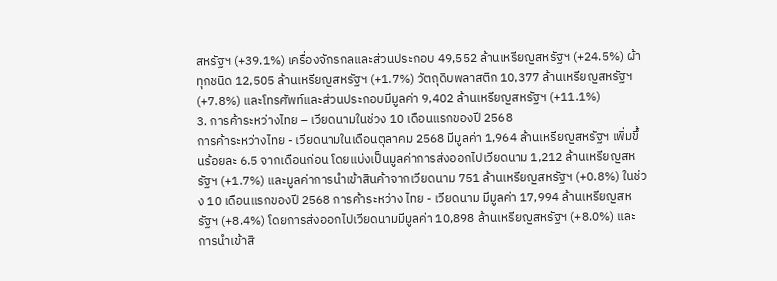สหรัฐฯ (+39.1%) เครื่องจักรกลและส่วนประกอบ 49,552 ล้านเหรียญสหรัฐฯ (+24.5%) ผ้าทุกชนิด 12,505 ล้านเหรียญสหรัฐฯ (+1.7%) วัตถุดิบพลาสติก 10,377 ล้านเหรียญสหรัฐฯ (+7.8%) และโทรศัพท์และส่วนประกอบมีมูลค่า 9,402 ล้านเหรียญสหรัฐฯ (+11.1%)
3. การค้าระหว่างไทย – เวียดนามในช่วง 10 เดือนแรกของปี 2568
การค้าระหว่างไทย - เวียดนามในเดือนตุลาคม 2568 มีมูลค่า 1,964 ล้านเหรียญสหรัฐฯ เพิ่มขึ้นร้อยละ 6.5 จากเดือนก่อน โดยแบ่งเป็นมูลค่าการส่งออกไปเวียดนาม 1,212 ล้านเหรียญสหรัฐฯ (+1.7%) และมูลค่าการนำเข้าสินค้าจากเวียดนาม 751 ล้านเหรียญสหรัฐฯ (+0.8%) ในช่วง 10 เดือนแรกของปี 2568 การค้าระหว่าง ไทย - เวียดนาม มีมูลค่า 17,994 ล้านเหรียญสหรัฐฯ (+8.4%) โดยการส่งออกไปเวียดนามมีมูลค่า 10,898 ล้านเหรียญสหรัฐฯ (+8.0%) และการนำเข้าสิ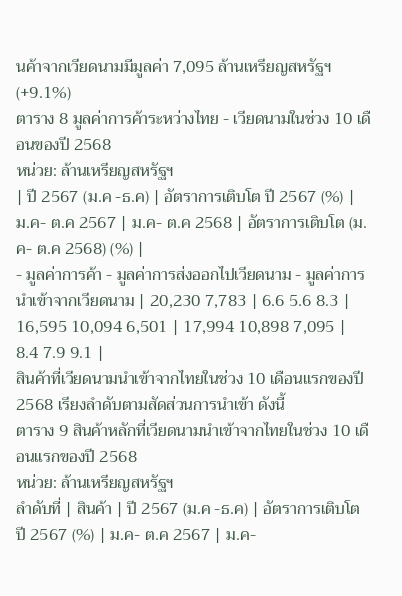นค้าจากเวียดนามมีมูลค่า 7,095 ล้านเหรียญสหรัฐฯ (+9.1%)
ตาราง 8 มูลค่าการค้าระหว่างไทย - เวียดนามในช่วง 10 เดือนของปี 2568
หน่วย: ล้านเหรียญสหรัฐฯ
| ปี 2567 (ม.ค -ธ.ค) | อัตราการเติบโต ปี 2567 (%) | ม.ค- ต.ค 2567 | ม.ค- ต.ค 2568 | อัตราการเติบโต (ม.ค- ต.ค 2568) (%) |
- มูลค่าการค้า - มูลค่าการส่งออกไปเวียดนาม - มูลค่าการนำเข้าจากเวียดนาม | 20,230 7,783 | 6.6 5.6 8.3 | 16,595 10,094 6,501 | 17,994 10,898 7,095 | 8.4 7.9 9.1 |
สินค้าที่เวียดนามนำเข้าจากไทยในช่วง 10 เดือนแรกของปี 2568 เรียงลำดับตามสัดส่วนการนำเข้า ดังนี้
ตาราง 9 สินค้าหลักที่เวียดนามนำเข้าจากไทยในช่วง 10 เดือนแรกของปี 2568
หน่วย: ล้านเหรียญสหรัฐฯ
ลำดับที่ | สินค้า | ปี 2567 (ม.ค -ธ.ค) | อัตราการเติบโต ปี 2567 (%) | ม.ค- ต.ค 2567 | ม.ค-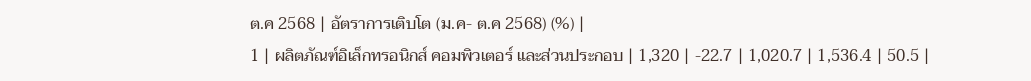ต.ค 2568 | อัตราการเติบโต (ม.ค- ต.ค 2568) (%) |
1 | ผลิตภัณฑ์อิเล็กทรอนิกส์ คอมพิวเตอร์ และส่วนประกอบ | 1,320 | -22.7 | 1,020.7 | 1,536.4 | 50.5 |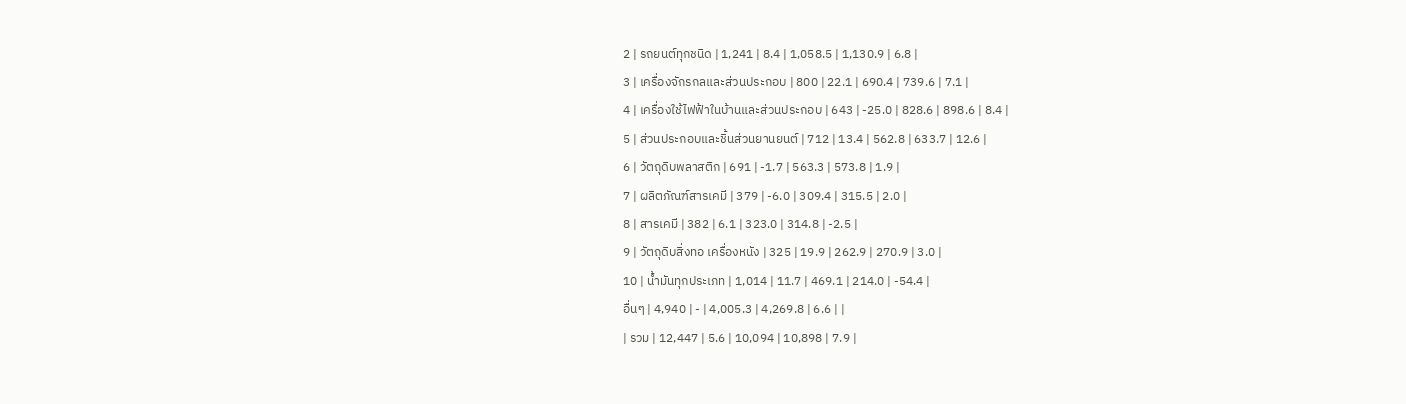2 | รถยนต์ทุกชนิด | 1,241 | 8.4 | 1,058.5 | 1,130.9 | 6.8 |
3 | เครื่องจักรกลและส่วนประกอบ | 800 | 22.1 | 690.4 | 739.6 | 7.1 |
4 | เครื่องใช้ไฟฟ้าในบ้านและส่วนประกอบ | 643 | -25.0 | 828.6 | 898.6 | 8.4 |
5 | ส่วนประกอบและชิ้นส่วนยานยนต์ | 712 | 13.4 | 562.8 | 633.7 | 12.6 |
6 | วัตถุดิบพลาสติก | 691 | -1.7 | 563.3 | 573.8 | 1.9 |
7 | ผลิตภัณฑ์สารเคมี | 379 | -6.0 | 309.4 | 315.5 | 2.0 |
8 | สารเคมี | 382 | 6.1 | 323.0 | 314.8 | -2.5 |
9 | วัตถุดิบสิ่งทอ เครื่องหนัง | 325 | 19.9 | 262.9 | 270.9 | 3.0 |
10 | น้ำมันทุกประเภท | 1,014 | 11.7 | 469.1 | 214.0 | -54.4 |
อื่นๆ | 4,940 | - | 4,005.3 | 4,269.8 | 6.6 | |
| รวม | 12,447 | 5.6 | 10,094 | 10,898 | 7.9 |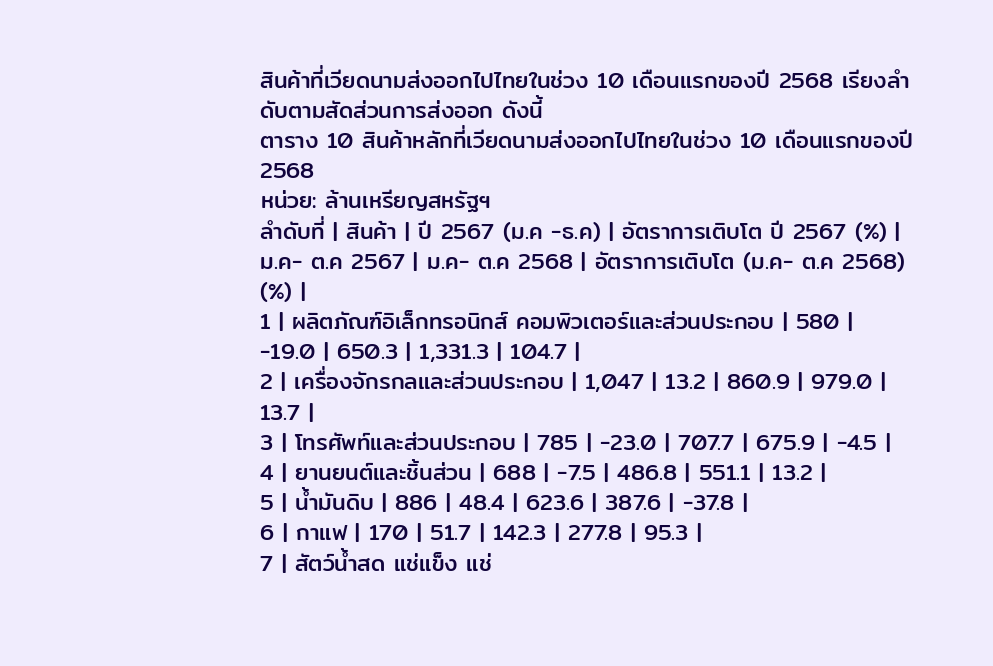สินค้าที่เวียดนามส่งออกไปไทยในช่วง 10 เดือนแรกของปี 2568 เรียงลำดับตามสัดส่วนการส่งออก ดังนี้
ตาราง 10 สินค้าหลักที่เวียดนามส่งออกไปไทยในช่วง 10 เดือนแรกของปี 2568
หน่วย: ล้านเหรียญสหรัฐฯ
ลำดับที่ | สินค้า | ปี 2567 (ม.ค -ธ.ค) | อัตราการเติบโต ปี 2567 (%) | ม.ค- ต.ค 2567 | ม.ค- ต.ค 2568 | อัตราการเติบโต (ม.ค- ต.ค 2568) (%) |
1 | ผลิตภัณฑ์อิเล็กทรอนิกส์ คอมพิวเตอร์และส่วนประกอบ | 580 | -19.0 | 650.3 | 1,331.3 | 104.7 |
2 | เครื่องจักรกลและส่วนประกอบ | 1,047 | 13.2 | 860.9 | 979.0 | 13.7 |
3 | โทรศัพท์และส่วนประกอบ | 785 | -23.0 | 707.7 | 675.9 | -4.5 |
4 | ยานยนต์และชิ้นส่วน | 688 | -7.5 | 486.8 | 551.1 | 13.2 |
5 | น้ำมันดิบ | 886 | 48.4 | 623.6 | 387.6 | -37.8 |
6 | กาแฟ | 170 | 51.7 | 142.3 | 277.8 | 95.3 |
7 | สัตว์น้ำสด แช่แข็ง แช่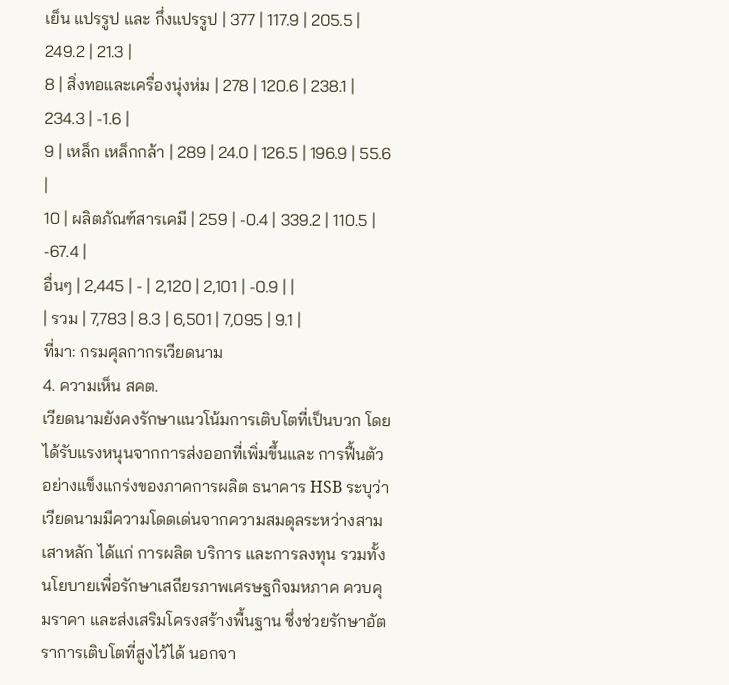เย็น แปรรูป และ กึ่งแปรรูป | 377 | 117.9 | 205.5 | 249.2 | 21.3 |
8 | สิ่งทอและเครื่องนุ่งห่ม | 278 | 120.6 | 238.1 | 234.3 | -1.6 |
9 | เหล็ก เหล็กกล้า | 289 | 24.0 | 126.5 | 196.9 | 55.6 |
10 | ผลิตภัณฑ์สารเคมี | 259 | -0.4 | 339.2 | 110.5 | -67.4 |
อื่นๆ | 2,445 | - | 2,120 | 2,101 | -0.9 | |
| รวม | 7,783 | 8.3 | 6,501 | 7,095 | 9.1 |
ที่มา: กรมศุลกากรเวียดนาม
4. ความเห็น สคต.
เวียดนามยังคงรักษาแนวโน้มการเติบโตที่เป็นบวก โดยได้รับแรงหนุนจากการส่งออกที่เพิ่มขึ้นและ การฟื้นตัวอย่างแข็งแกร่งของภาคการผลิต ธนาคาร HSB ระบุว่า เวียดนามมีความโดดเด่นจากความสมดุลระหว่างสามเสาหลัก ได้แก่ การผลิต บริการ และการลงทุน รวมทั้งนโยบายเพื่อรักษาเสถียรภาพเศรษฐกิจมหภาค ควบคุมราคา และส่งเสริมโครงสร้างพื้นฐาน ซึ่งช่วยรักษาอัตราการเติบโตที่สูงไว้ได้ นอกจา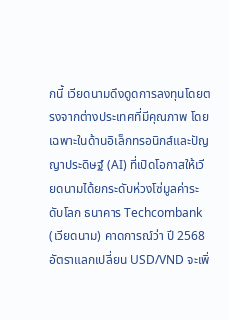กนี้ เวียดนามดึงดูดการลงทุนโดยตรงจากต่างประเทศที่มีคุณภาพ โดยเฉพาะในด้านอิเล็กทรอนิกส์และปัญญาประดิษฐ์ (AI) ที่เปิดโอกาสให้เวียดนามได้ยกระดับห่วงโซ่มูลค่าระดับโลก ธนาคาร Techcombank (เวียดนาม) คาดการณ์ว่า ปี 2568 อัตราแลกเปลี่ยน USD/VND จะเพิ่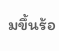มขึ้นร้อ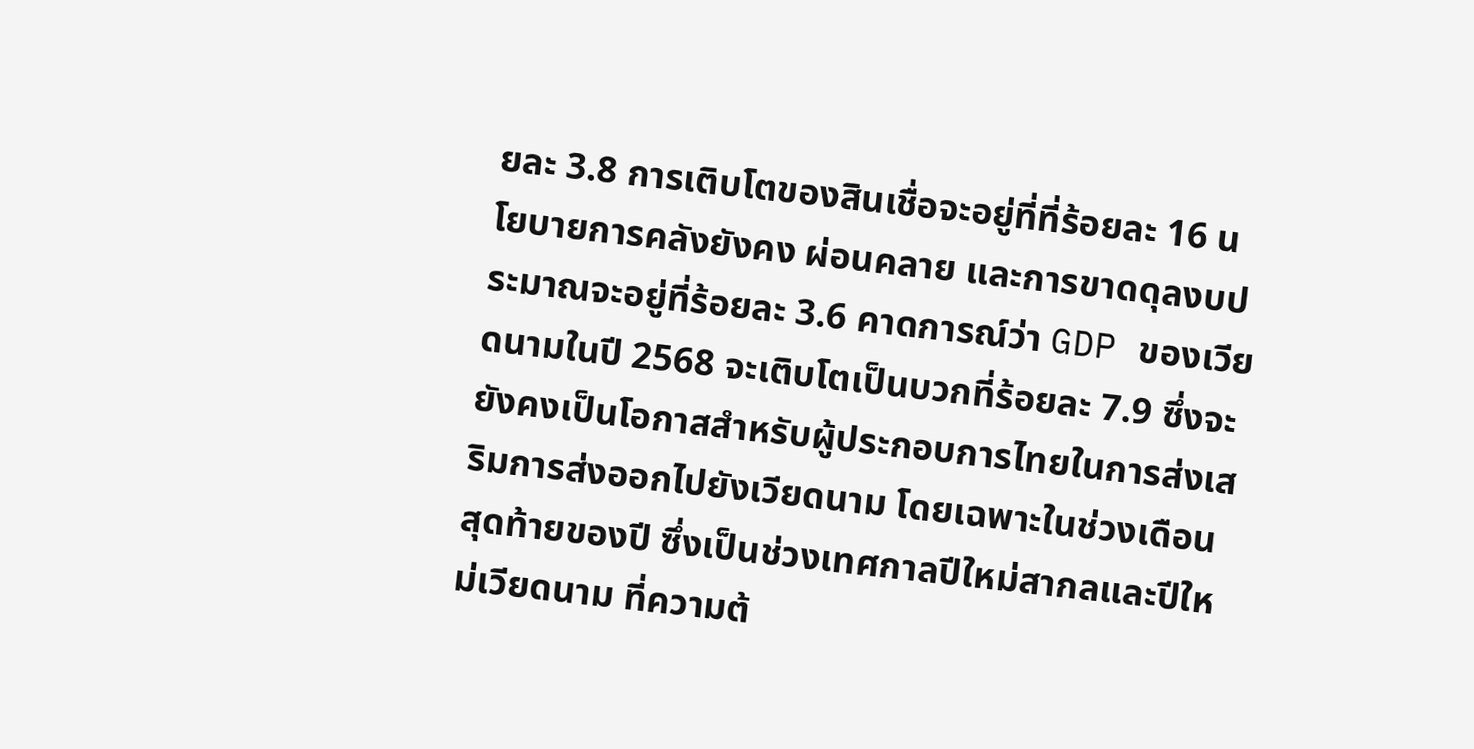ยละ 3.8 การเติบโตของสินเชื่อจะอยู่ที่ที่ร้อยละ 16 นโยบายการคลังยังคง ผ่อนคลาย และการขาดดุลงบประมาณจะอยู่ที่ร้อยละ 3.6 คาดการณ์ว่า GDP ของเวียดนามในปี 2568 จะเติบโตเป็นบวกที่ร้อยละ 7.9 ซึ่งจะยังคงเป็นโอกาสสำหรับผู้ประกอบการไทยในการส่งเสริมการส่งออกไปยังเวียดนาม โดยเฉพาะในช่วงเดือนสุดท้ายของปี ซึ่งเป็นช่วงเทศกาลปีใหม่สากลและปีใหม่เวียดนาม ที่ความต้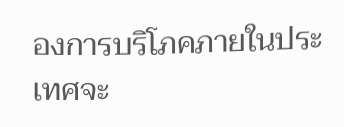องการบริโภคภายในประเทศจะ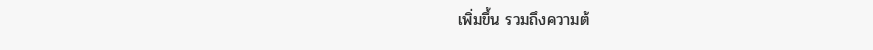เพิ่มขึ้น รวมถึงความต้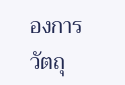องการวัตถุ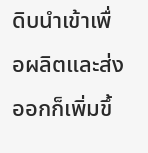ดิบนำเข้าเพื่อผลิตและส่งออกก็เพิ่มขึ้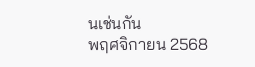นเช่นกัน
พฤศจิกายน 2568